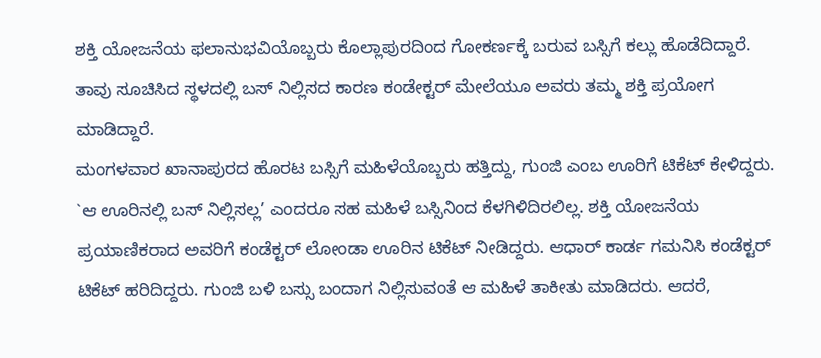ಶಕ್ತಿ ಯೋಜನೆಯ ಫಲಾನುಭವಿಯೊಬ್ಬರು ಕೊಲ್ಲಾಪುರದಿಂದ ಗೋಕರ್ಣಕ್ಕೆ ಬರುವ ಬಸ್ಸಿಗೆ ಕಲ್ಲು ಹೊಡೆದಿದ್ದಾರೆ. ತಾವು ಸೂಚಿಸಿದ ಸ್ಥಳದಲ್ಲಿ ಬಸ್ ನಿಲ್ಲಿಸದ ಕಾರಣ ಕಂಡೇಕ್ಟರ್ ಮೇಲೆಯೂ ಅವರು ತಮ್ಮ ಶಕ್ತಿ ಪ್ರಯೋಗ ಮಾಡಿದ್ದಾರೆ.
ಮಂಗಳವಾರ ಖಾನಾಪುರದ ಹೊರಟ ಬಸ್ಸಿಗೆ ಮಹಿಳೆಯೊಬ್ಬರು ಹತ್ತಿದ್ದು, ಗುಂಜಿ ಎಂಬ ಊರಿಗೆ ಟಿಕೆಟ್ ಕೇಳಿದ್ದರು. `ಆ ಊರಿನಲ್ಲಿ ಬಸ್ ನಿಲ್ಲಿಸಲ್ಲ’ ಎಂದರೂ ಸಹ ಮಹಿಳೆ ಬಸ್ಸಿನಿಂದ ಕೆಳಗಿಳಿದಿರಲಿಲ್ಲ. ಶಕ್ತಿ ಯೋಜನೆಯ ಪ್ರಯಾಣಿಕರಾದ ಅವರಿಗೆ ಕಂಡೆಕ್ಟರ್ ಲೋಂಡಾ ಊರಿನ ಟಿಕೆಟ್ ನೀಡಿದ್ದರು. ಆಧಾರ್ ಕಾರ್ಡ ಗಮನಿಸಿ ಕಂಡೆಕ್ಟರ್ ಟಿಕೆಟ್ ಹರಿದಿದ್ದರು. ಗುಂಜಿ ಬಳಿ ಬಸ್ಸು ಬಂದಾಗ ನಿಲ್ಲಿಸುವಂತೆ ಆ ಮಹಿಳೆ ತಾಕೀತು ಮಾಡಿದರು. ಆದರೆ,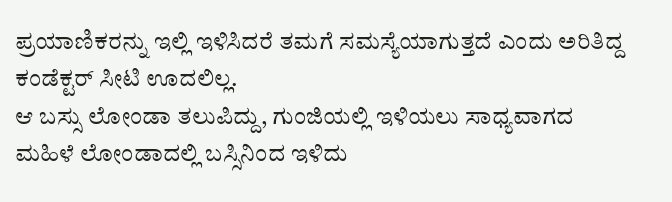ಪ್ರಯಾಣಿಕರನ್ನು ಇಲ್ಲಿ ಇಳಿಸಿದರೆ ತಮಗೆ ಸಮಸ್ಯೆಯಾಗುತ್ತದೆ ಎಂದು ಅರಿತಿದ್ದ ಕಂಡೆಕ್ಟರ್ ಸೀಟಿ ಊದಲಿಲ್ಲ.
ಆ ಬಸ್ಸು ಲೋಂಡಾ ತಲುಪಿದ್ದು, ಗುಂಜಿಯಲ್ಲಿ ಇಳಿಯಲು ಸಾಧ್ಯವಾಗದ ಮಹಿಳೆ ಲೋಂಡಾದಲ್ಲಿ ಬಸ್ಸಿನಿಂದ ಇಳಿದು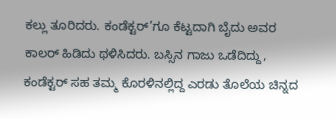ಕಲ್ಲು ತೂರಿದರು. ಕಂಡೆಕ್ಟರ್’ಗೂ ಕೆಟ್ಟದಾಗಿ ಬೈದು ಅವರ ಕಾಲರ್ ಹಿಡಿದು ಥಳಿಸಿದರು. ಬಸ್ಸಿನ ಗಾಜು ಒಡೆದಿದ್ದು, ಕಂಡೆಕ್ಟರ್ ಸಹ ತಮ್ಮ ಕೊರಳಿನಲ್ಲಿದ್ದ ಎರಡು ತೊಲೆಯ ಚಿನ್ನದ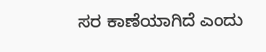ಸರ ಕಾಣೆಯಾಗಿದೆ ಎಂದು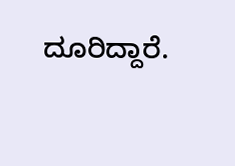ದೂರಿದ್ದಾರೆ.